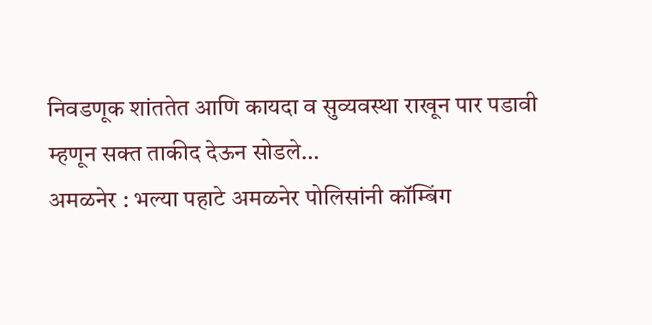निवडणूक शांततेत आणि कायदा व सुव्यवस्था राखून पार पडावी म्हणून सक्त ताकीद देऊन सोडले…
अमळनेर : भल्या पहाटे अमळनेर पोलिसांनी कॉम्बिंग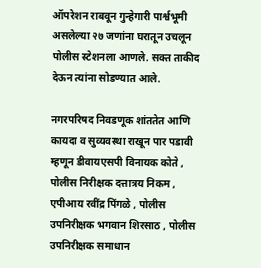ऑपरेशन राबवून गुन्हेगारी पार्श्वभूमी असलेल्या २७ जणांना घरातून उचलून पोलीस स्टेशनला आणले. सक्त ताकीद देऊन त्यांना सोडण्यात आले.

नगरपरिषद निवडणूक शांततेत आणि कायदा व सुव्यवस्था राखून पार पडावी म्हणून डीवायएसपी विनायक कोते , पोलीस निरीक्षक दत्तात्रय निकम , एपीआय रवींद्र पिंगळे , पोलीस उपनिरीक्षक भगवान शिरसाठ , पोलीस उपनिरीक्षक समाधान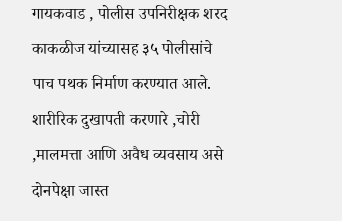गायकवाड , पोलीस उपनिरीक्षक शरद काकळीज यांच्यासह ३५ पोलीसांचे पाच पथक निर्माण करण्यात आले.
शारीरिक दुखापती करणारे ,चोरी ,मालमत्ता आणि अवैध व्यवसाय असे दोनपेक्षा जास्त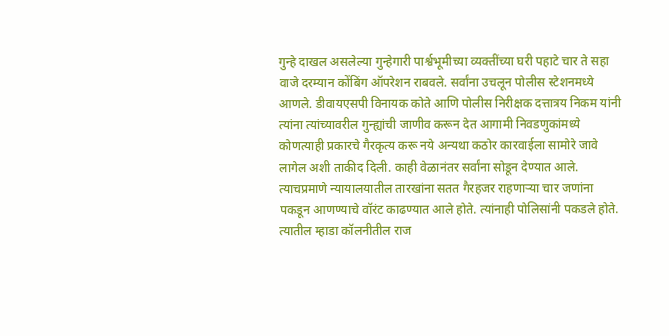गुन्हे दाखल असलेल्या गुन्हेगारी पार्श्वभूमीच्या व्यक्तींच्या घरी पहाटे चार ते सहा वाजे दरम्यान कोंबिंग ऑपरेशन राबवले. सर्वांना उचलून पोलीस स्टेशनमध्ये आणले. डीवायएसपी विनायक कोते आणि पोलीस निरीक्षक दत्तात्रय निकम यांनी त्यांना त्यांच्यावरील गुन्ह्यांची जाणीव करून देत आगामी निवडणुकांमध्ये कोणत्याही प्रकारचे गैरकृत्य करू नये अन्यथा कठोर कारवाईला सामोरे जावे लागेल अशी ताकीद दिली. काही वेळानंतर सर्वांना सोडून देण्यात आले.
त्याचप्रमाणे न्यायालयातील तारखांना सतत गैरहजर राहणाऱ्या चार जणांना पकडून आणण्याचे वॉरंट काढण्यात आले होते. त्यांनाही पोलिसांनी पकडले होते. त्यातील म्हाडा कॉलनीतील राज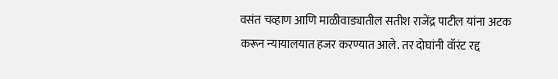वसंत चव्हाण आणि माळीवाड्यातील सतीश राजेंद्र पाटील यांना अटक करून न्यायालयात हजर करण्यात आले. तर दोघांनी वॉरंट रद्द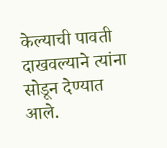केल्याची पावती दाखवल्याने त्यांना सोडून देण्यात आले.